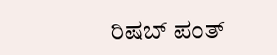ರಿಷಬ್ ಪಂತ್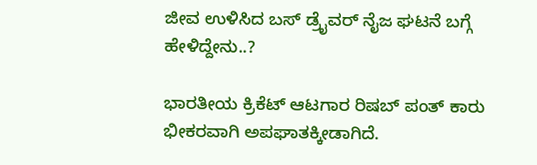ಜೀವ ಉಳಿಸಿದ ಬಸ್ ಡ್ರೈವರ್ ನೈಜ ಘಟನೆ ಬಗ್ಗೆ ಹೇಳಿದ್ದೇನು..?

ಭಾರತೀಯ ಕ್ರಿಕೆಟ್ ಆಟಗಾರ ರಿಷಬ್ ಪಂತ್ ಕಾರು ಭೀಕರವಾಗಿ ಅಪಘಾತಕ್ಕೀಡಾಗಿದೆ.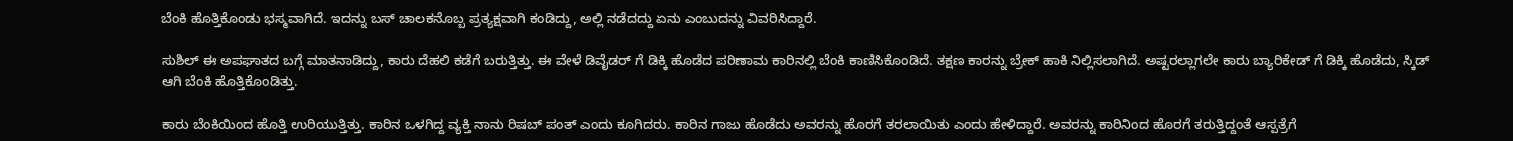ಬೆಂಕಿ ಹೊತ್ತಿಕೊಂಡು ಭಸ್ಮವಾಗಿದೆ. ಇದನ್ನು ಬಸ್ ಚಾಲಕನೊಬ್ಬ ಪ್ರತ್ಯಕ್ಷವಾಗಿ ಕಂಡಿದ್ದು, ಅಲ್ಲಿ ನಡೆದದ್ದು ಏನು ಎಂಬುದನ್ನು ವಿವರಿಸಿದ್ದಾರೆ.

ಸುಶಿಲ್ ಈ ಅಪಘಾತದ ಬಗ್ಗೆ ಮಾತನಾಡಿದ್ದು, ಕಾರು ದೆಹಲಿ ಕಡೆಗೆ ಬರುತ್ತಿತ್ತು. ಈ ವೇಳೆ ಡಿವೈಡರ್ ಗೆ ಡಿಕ್ಕಿ ಹೊಡೆದ ಪರಿಣಾಮ ಕಾರಿನಲ್ಲಿ ಬೆಂಕಿ ಕಾಣಿಸಿಕೊಂಡಿದೆ. ತಕ್ಷಣ ಕಾರನ್ನು ಬ್ರೇಕ್ ಹಾಕಿ ನಿಲ್ಲಿಸಲಾಗಿದೆ. ಅಷ್ಟರಲ್ಲಾಗಲೇ ಕಾರು ಬ್ಯಾರಿಕೇಡ್ ಗೆ ಡಿಕ್ಕಿ ಹೊಡೆದು, ಸ್ಕಿಡ್ ಆಗಿ ಬೆಂಕಿ ಹೊತ್ತಿಕೊಂಡಿತ್ತು.

ಕಾರು ಬೆಂಕಿಯಿಂದ ಹೊತ್ತಿ ಉರಿಯುತ್ತಿತ್ತು. ಕಾರಿನ ಒಳಗಿದ್ದ ವ್ಯಕ್ತಿ ನಾನು ರಿಷಬ್ ಪಂತ್ ಎಂದು ಕೂಗಿದರು. ಕಾರಿನ ಗಾಜು ಹೊಡೆದು ಅವರನ್ನು ಹೊರಗೆ ತರಲಾಯಿತು ಎಂದು ಹೇಳಿದ್ದಾರೆ. ಅವರನ್ನು ಕಾರಿನಿಂದ ಹೊರಗೆ ತರುತ್ತಿದ್ದಂತೆ ಆಸ್ಪತ್ರೆಗೆ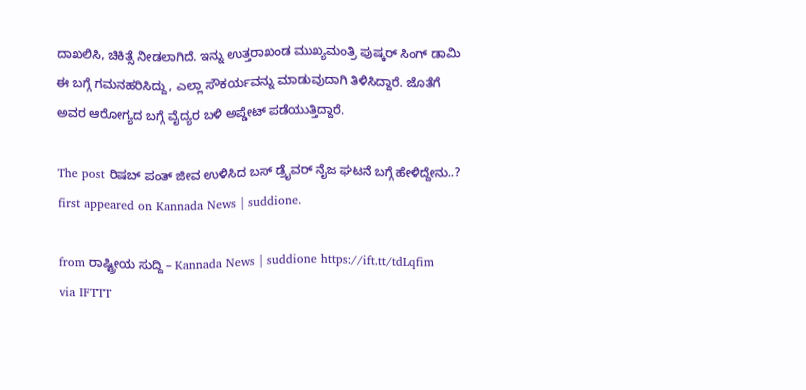ದಾಖಲಿಸಿ, ಚಿಕಿತ್ಸೆ ನೀಡಲಾಗಿದೆ. ಇನ್ನು ಉತ್ತರಾಖಂಡ ಮುಖ್ಯಮಂತ್ರಿ ಪುಷ್ಕರ್ ಸಿಂಗ್ ಡಾಮಿ ಈ ಬಗ್ಗೆ ಗಮನಹರಿಸಿದ್ದು, ಎಲ್ಲಾ ಸೌಕರ್ಯವನ್ನು ಮಾಡುವುದಾಗಿ ತಿಳಿಸಿದ್ದಾರೆ. ಜೊತೆಗೆ ಅವರ ಆರೋಗ್ಯದ ಬಗ್ಗೆ ವೈದ್ಯರ ಬಳಿ ಅಪ್ಡೇಟ್ ಪಡೆಯುತ್ತಿದ್ದಾರೆ.

The post ರಿಷಬ್ ಪಂತ್ ಜೀವ ಉಳಿಸಿದ ಬಸ್ ಡ್ರೈವರ್ ನೈಜ ಘಟನೆ ಬಗ್ಗೆ ಹೇಳಿದ್ದೇನು..? first appeared on Kannada News | suddione.

from ರಾಷ್ಟ್ರೀಯ ಸುದ್ದಿ – Kannada News | suddione https://ift.tt/tdLqfim
via IFTTT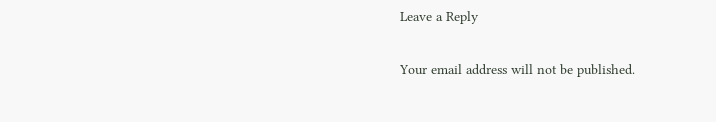Leave a Reply

Your email address will not be published.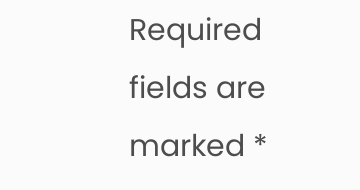Required fields are marked *